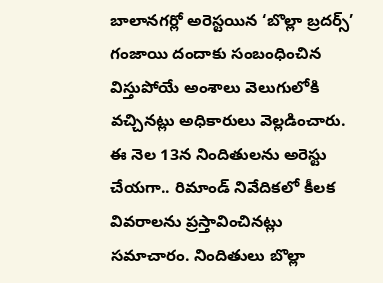బాలానగర్లో అరెస్టయిన ‘బొల్లా బ్రదర్స్’ గంజాయి దందాకు సంబంధించిన విస్తుపోయే అంశాలు వెలుగులోకి వచ్చినట్లు అధికారులు వెల్లడించారు. ఈ నెల 13న నిందితులను అరెస్టు చేయగా.. రిమాండ్ నివేదికలో కీలక వివరాలను ప్రస్తావించినట్లు సమాచారం. నిందితులు బొల్లా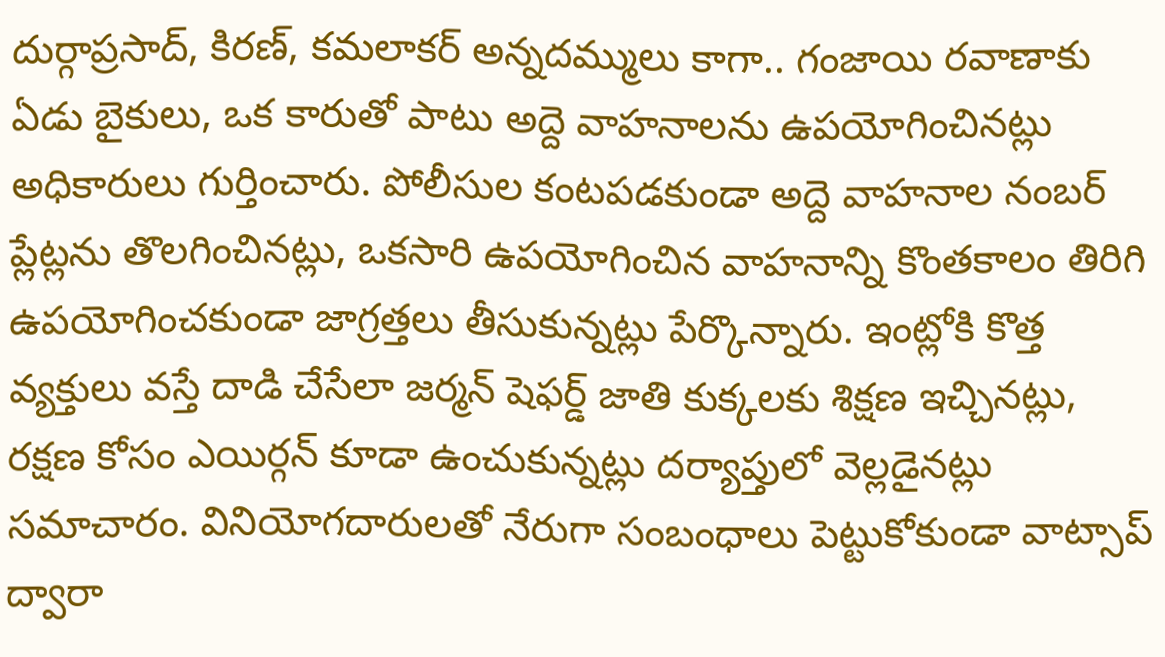దుర్గాప్రసాద్, కిరణ్, కమలాకర్ అన్నదమ్ములు కాగా.. గంజాయి రవాణాకు ఏడు బైకులు, ఒక కారుతో పాటు అద్దె వాహనాలను ఉపయోగించినట్లు అధికారులు గుర్తించారు. పోలీసుల కంటపడకుండా అద్దె వాహనాల నంబర్ ప్లేట్లను తొలగించినట్లు, ఒకసారి ఉపయోగించిన వాహనాన్ని కొంతకాలం తిరిగి ఉపయోగించకుండా జాగ్రత్తలు తీసుకున్నట్లు పేర్కొన్నారు. ఇంట్లోకి కొత్త వ్యక్తులు వస్తే దాడి చేసేలా జర్మన్ షెఫర్డ్ జాతి కుక్కలకు శిక్షణ ఇచ్చినట్లు, రక్షణ కోసం ఎయిర్గన్ కూడా ఉంచుకున్నట్లు దర్యాప్తులో వెల్లడైనట్లు సమాచారం. వినియోగదారులతో నేరుగా సంబంధాలు పెట్టుకోకుండా వాట్సాప్ ద్వారా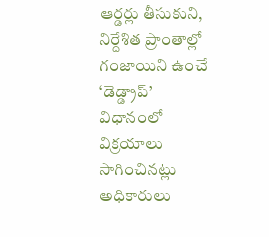ఆర్డర్లు తీసుకుని, నిర్దేశిత ప్రాంతాల్లో గంజాయిని ఉంచే ‘డెడ్డ్రాప్’ విధానంలో విక్రయాలు సాగించినట్లు అధికారులు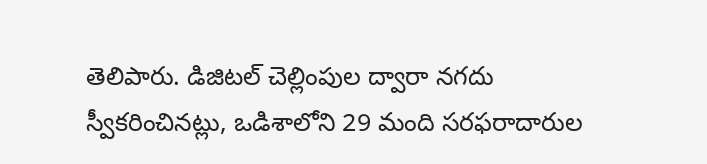తెలిపారు. డిజిటల్ చెల్లింపుల ద్వారా నగదు స్వీకరించినట్లు, ఒడిశాలోని 29 మంది సరఫరాదారుల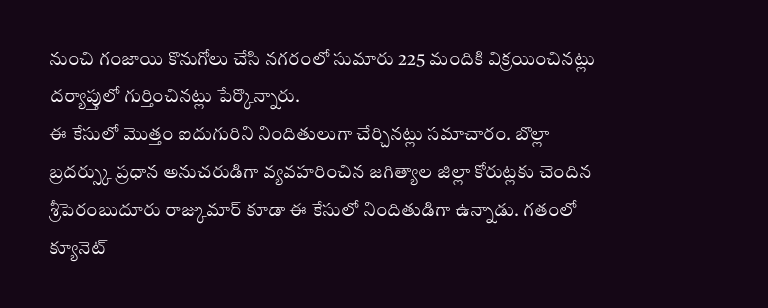నుంచి గంజాయి కొనుగోలు చేసి నగరంలో సుమారు 225 మందికి విక్రయించినట్లు దర్యాప్తులో గుర్తించినట్లు పేర్కొన్నారు.
ఈ కేసులో మొత్తం ఐదుగురిని నిందితులుగా చేర్చినట్లు సమాచారం. బొల్లా బ్రదర్స్కు ప్రధాన అనుచరుడిగా వ్యవహరించిన జగిత్యాల జిల్లా కోరుట్లకు చెందిన శ్రీపెరంబుదూరు రాజ్కుమార్ కూడా ఈ కేసులో నిందితుడిగా ఉన్నాడు. గతంలో క్యూనెట్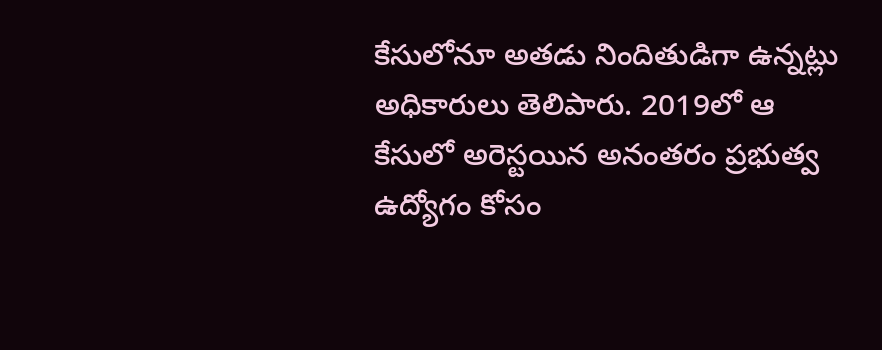కేసులోనూ అతడు నిందితుడిగా ఉన్నట్లు అధికారులు తెలిపారు. 2019లో ఆ కేసులో అరెస్టయిన అనంతరం ప్రభుత్వ ఉద్యోగం కోసం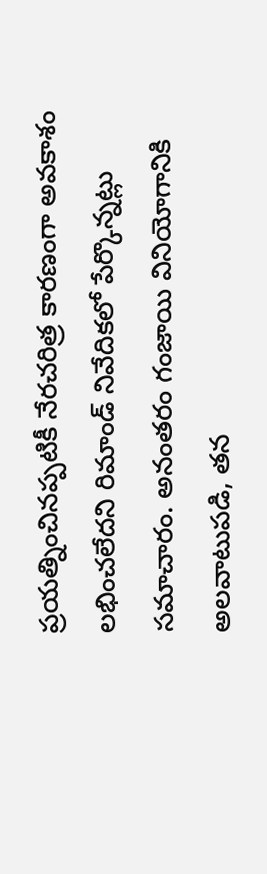ప్రయత్నించినప్పటికీ నేరచరిత్ర కారణంగా అవకాశం లభించలేదని రిమాండ్ నివేదికలో పేర్కొన్నట్లు సమాచారం. అనంతరం గంజాయి వినియోగానికి అలవాటుపడి, తన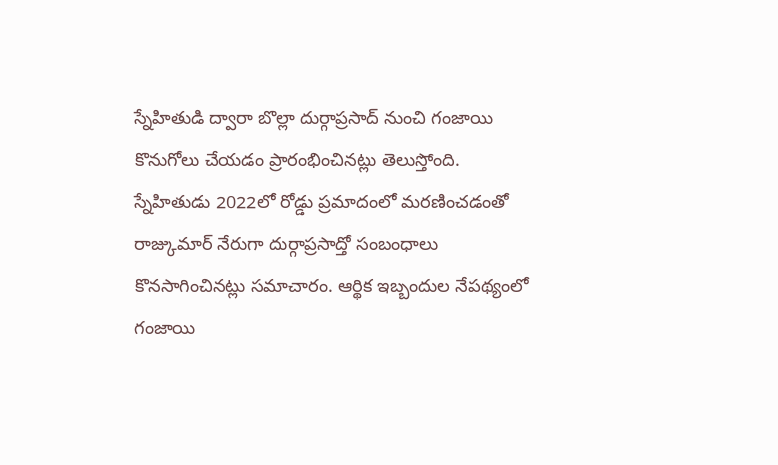స్నేహితుడి ద్వారా బొల్లా దుర్గాప్రసాద్ నుంచి గంజాయి కొనుగోలు చేయడం ప్రారంభించినట్లు తెలుస్తోంది. స్నేహితుడు 2022లో రోడ్డు ప్రమాదంలో మరణించడంతో రాజ్కుమార్ నేరుగా దుర్గాప్రసాద్తో సంబంధాలు కొనసాగించినట్లు సమాచారం. ఆర్థిక ఇబ్బందుల నేపథ్యంలో గంజాయి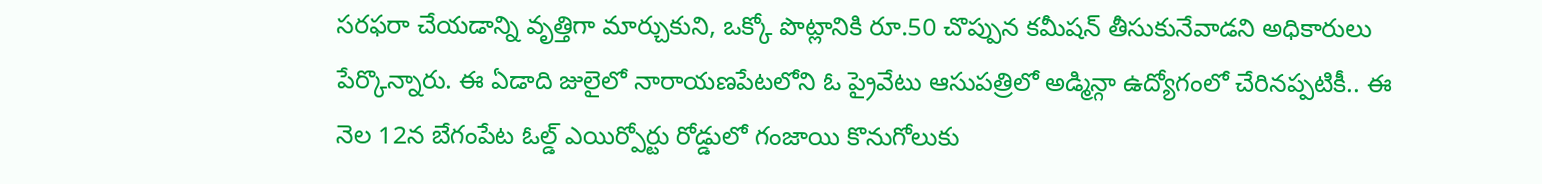సరఫరా చేయడాన్ని వృత్తిగా మార్చుకుని, ఒక్కో పొట్లానికి రూ.50 చొప్పున కమీషన్ తీసుకునేవాడని అధికారులు పేర్కొన్నారు. ఈ ఏడాది జులైలో నారాయణపేటలోని ఓ ప్రైవేటు ఆసుపత్రిలో అడ్మిన్గా ఉద్యోగంలో చేరినప్పటికీ.. ఈ నెల 12న బేగంపేట ఓల్డ్ ఎయిర్పోర్టు రోడ్డులో గంజాయి కొనుగోలుకు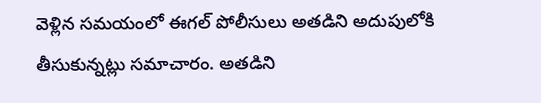వెళ్లిన సమయంలో ఈగల్ పోలీసులు అతడిని అదుపులోకి తీసుకున్నట్లు సమాచారం. అతడిని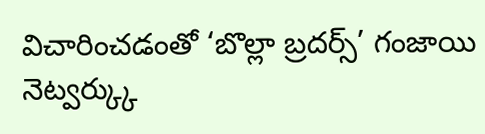విచారించడంతో ‘బొల్లా బ్రదర్స్’ గంజాయి నెట్వర్క్కు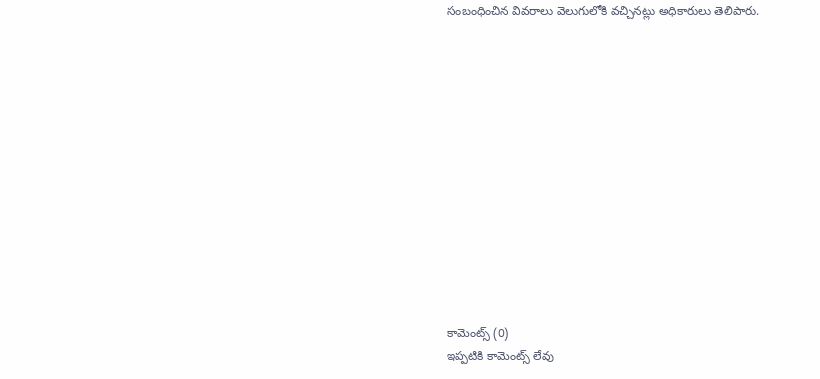సంబంధించిన వివరాలు వెలుగులోకి వచ్చినట్లు అధికారులు తెలిపారు.













కామెంట్స్ (0)
ఇప్పటికి కామెంట్స్ లేవు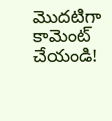మొదటిగా కామెంట్ చేయండి!